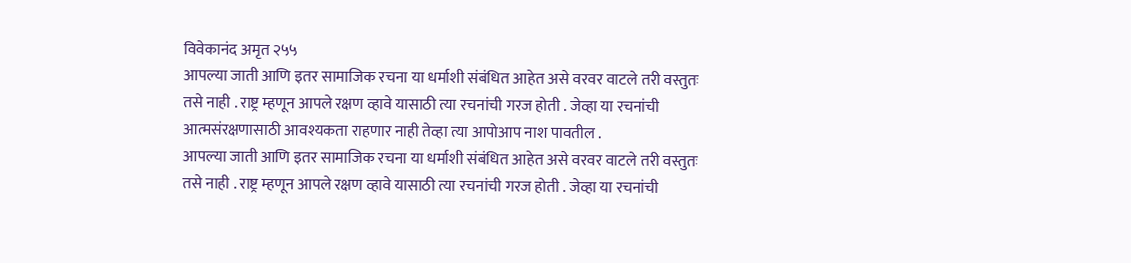विवेकानंद अमृत २५५
आपल्या जाती आणि इतर सामाजिक रचना या धर्माशी संबंधित आहेत असे वरवर वाटले तरी वस्तुतः तसे नाही . राष्ट्र म्हणून आपले रक्षण व्हावे यासाठी त्या रचनांची गरज होती . जेव्हा या रचनांची आत्मसंरक्षणासाठी आवश्यकता राहणार नाही तेव्हा त्या आपोआप नाश पावतील .
आपल्या जाती आणि इतर सामाजिक रचना या धर्माशी संबंधित आहेत असे वरवर वाटले तरी वस्तुतः तसे नाही . राष्ट्र म्हणून आपले रक्षण व्हावे यासाठी त्या रचनांची गरज होती . जेव्हा या रचनांची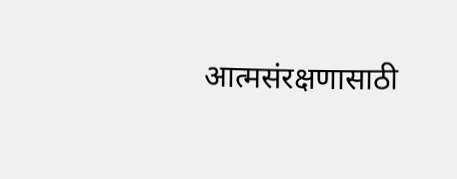आत्मसंरक्षणासाठी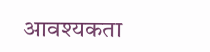आवश्यकता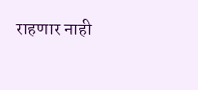राहणार नाही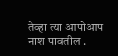तेव्हा त्या आपोआप नाश पावतील .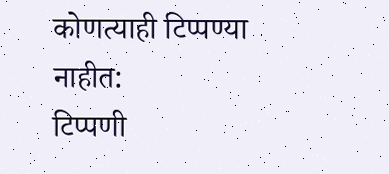कोणत्याही टिप्पण्या नाहीत:
टिप्पणी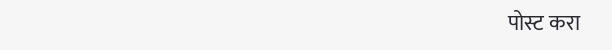पोस्ट करा